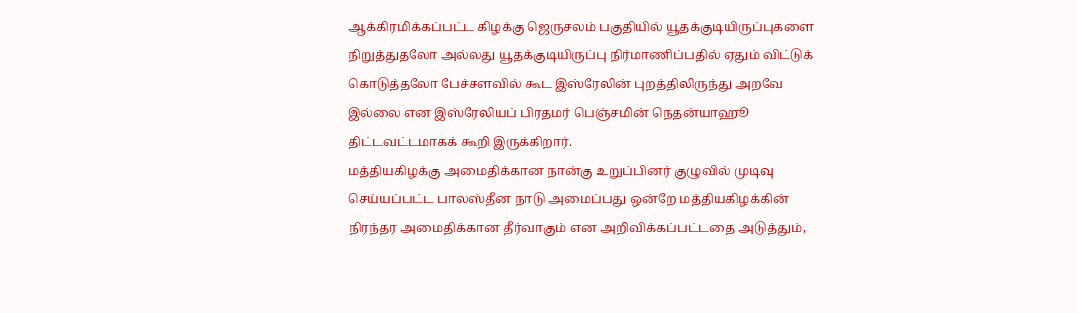ஆக்கிரமிக்கப்பட்ட கிழக்கு ஜெருசலம் பகுதியில் யூதக்குடியிருப்புகளை நிறுத்துதலோ அல்லது யூதக்குடியிருப்பு நிர்மாணிப்பதில் ஏதும் விட்டுக் கொடுத்தலோ பேச்சளவில் கூட இஸ்ரேலின் புறத்திலிருந்து அறவே இல்லை என இஸ்ரேலியப் பிரதமர் பெஞ்சமின் நெதன்யாஹூ திட்டவட்டமாகக் கூறி இருக்கிறார்.
மத்தியகிழக்கு அமைதிக்கான நான்கு உறுப்பினர் குழுவில் முடிவு செய்யப்பட்ட பாலஸ்தீன நாடு அமைப்பது ஒன்றே மத்தியகிழக்கின் நிரந்தர அமைதிக்கான தீர்வாகும் என அறிவிக்கப்பட்டதை அடுத்தும்,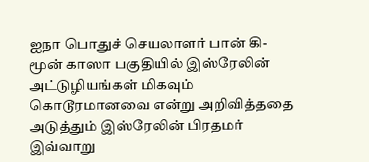ஐநா பொதுச் செயலாளர் பான் கி-மூன் காஸா பகுதியில் இஸ்ரேலின் அட்டுழியங்கள் மிகவும் கொடூரமானவை என்று அறிவித்ததை அடுத்தும் இஸ்ரேலின் பிரதமர் இவ்வாறு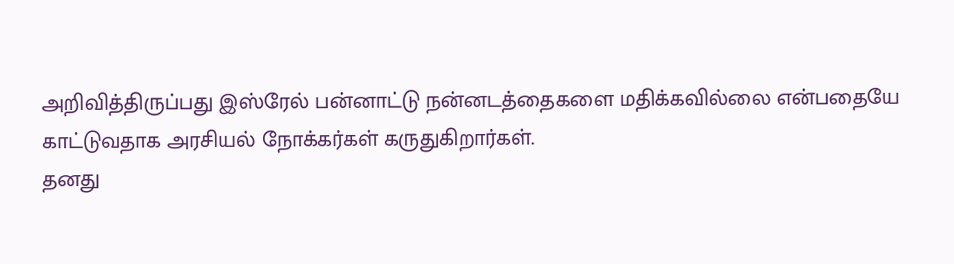அறிவித்திருப்பது இஸ்ரேல் பன்னாட்டு நன்னடத்தைகளை மதிக்கவில்லை என்பதையே காட்டுவதாக அரசியல் நோக்கர்கள் கருதுகிறார்கள்.
தனது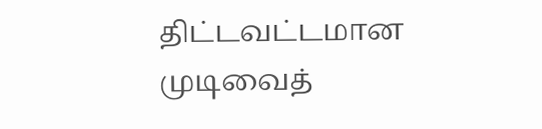திட்டவட்டமான முடிவைத்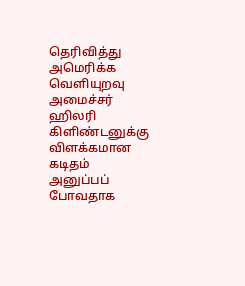தெரிவித்து அமெரிக்க வெளியுறவு அமைச்சர் ஹிலரி கிளிண்டனுக்கு விளக்கமான கடிதம் அனுப்பப் போவதாக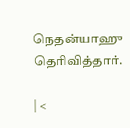நெதன்யாஹு தெரிவித்தார்.

| <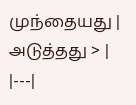முந்தையது | அடுத்தது > |
|---|